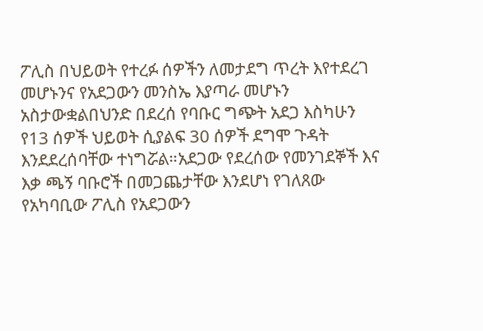ፖሊስ በህይወት የተረፉ ሰዎችን ለመታደግ ጥረት እየተደረገ መሆኑንና የአደጋውን መንስኤ እያጣራ መሆኑን አስታውቋልበህንድ በደረሰ የባቡር ግጭት አደጋ እስካሁን የ13 ሰዎች ህይወት ሲያልፍ 30 ሰዎች ደግሞ ጉዳት እንደደረሰባቸው ተነግሯል።አደጋው የደረሰው የመንገደኞች እና እቃ ጫኝ ባቡሮች በመጋጨታቸው እንደሆነ የገለጸው የአካባቢው ፖሊስ የአደጋውን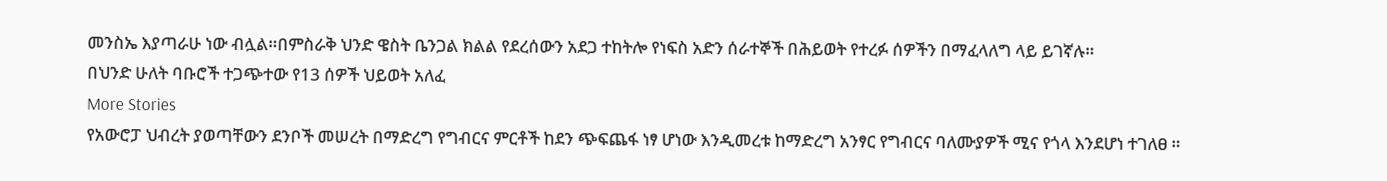መንስኤ እያጣራሁ ነው ብሏል።በምስራቅ ህንድ ዌስት ቤንጋል ክልል የደረሰውን አደጋ ተከትሎ የነፍስ አድን ሰራተኞች በሕይወት የተረፉ ሰዎችን በማፈላለግ ላይ ይገኛሉ።
በህንድ ሁለት ባቡሮች ተጋጭተው የ13 ሰዎች ህይወት አለፈ
More Stories
የአውሮፓ ህብረት ያወጣቸውን ደንቦች መሠረት በማድረግ የግብርና ምርቶች ከደን ጭፍጨፋ ነፃ ሆነው እንዲመረቱ ከማድረግ አንፃር የግብርና ባለሙያዎች ሚና የጎላ እንደሆነ ተገለፀ ።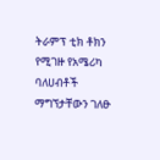ትራምፕ ቲክ ቶክን የሚገዙ የአሜሪካ ባለሀብቶች ማግኘታቸውን ገለፁ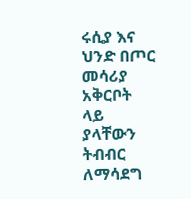ሩሲያ እና ህንድ በጦር መሳሪያ አቅርቦት ላይ ያላቸውን ትብብር ለማሳደግ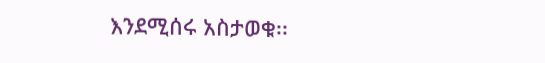እንደሚሰሩ አስታወቁ፡፡